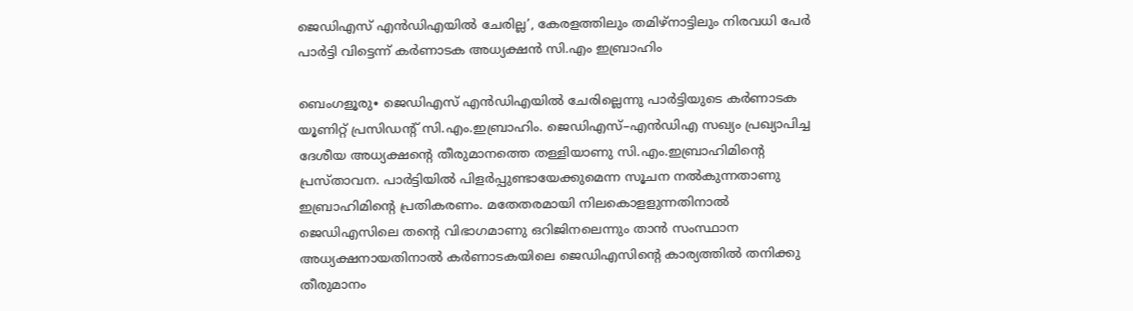ജെഡിഎസ് എൻഡിഎയിൽ ചേരില്ല’, കേരളത്തിലും തമിഴ്നാട്ടിലും നിരവധി പേർ പാർട്ടി വിട്ടെന്ന് കർണാടക അധ്യക്ഷൻ സി.എം ഇബ്രാഹിം

ബെംഗളൂരു∙ ജെഡിഎസ് എൻഡിഎയിൽ ചേരില്ലെന്നു പാർട്ടിയുടെ കർണാടക യൂണിറ്റ് പ്രസിഡന്റ് സി.എം.ഇബ്രാഹിം. ജെഡിഎസ്–എൻഡിഎ സഖ്യം പ്രഖ്യാപിച്ച ദേശീയ അധ്യക്ഷന്റെ തീരുമാനത്തെ തള്ളിയാണു സി.എം.ഇബ്രാഹിമിന്റെ പ്രസ്താവന. പാർട്ടിയിൽ പിളർപ്പുണ്ടായേക്കുമെന്ന സൂചന നൽകുന്നതാണു ഇബ്രാഹിമിന്റെ പ്രതികരണം. മതേതരമായി നിലകൊളളുന്നതിനാൽ ജെഡിഎസിലെ തന്റെ വിഭാഗമാണു ഒറിജിനലെന്നും താൻ സംസ്ഥാന അധ്യക്ഷനായതിനാൽ കർണാടകയിലെ ജെഡിഎസിന്റെ കാര്യത്തിൽ തനിക്കു തീരുമാനം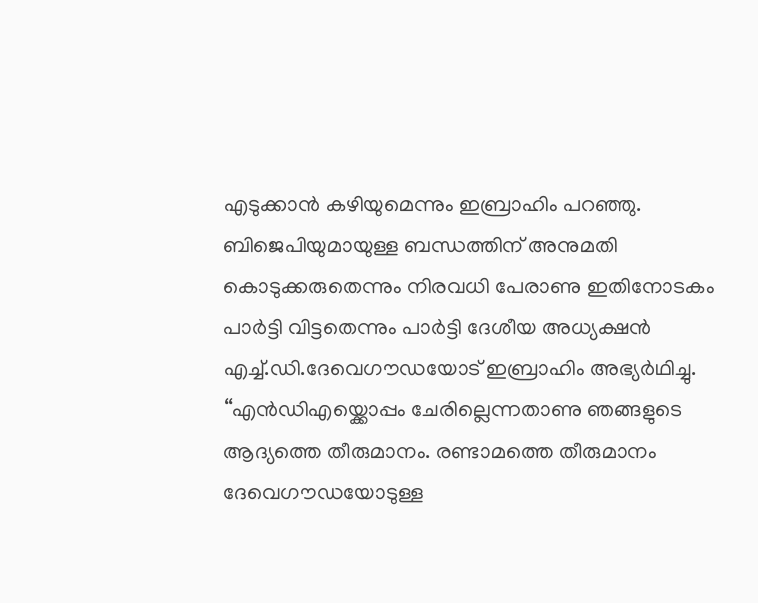എടുക്കാൻ കഴിയുമെന്നും ഇബ്രാഹിം പറഞ്ഞു. ബിജെപിയുമായുള്ള ബന്ധത്തിന് അനുമതി കൊടുക്കരുതെന്നും നിരവധി പേരാണു ഇതിനോടകം പാർട്ടി വിട്ടതെന്നും പാർട്ടി ദേശീയ അധ്യക്ഷൻ എച്ച്.ഡി.ദേവെഗൗഡയോട് ഇബ്രാഹിം അഭ്യർഥിച്ചു. ‘‘എൻഡിഎയ്ക്കൊപ്പം ചേരില്ലെന്നതാണു ഞങ്ങളുടെ ആദ്യത്തെ തീരുമാനം. രണ്ടാമത്തെ തീരുമാനം ദേവെഗൗഡയോടുള്ള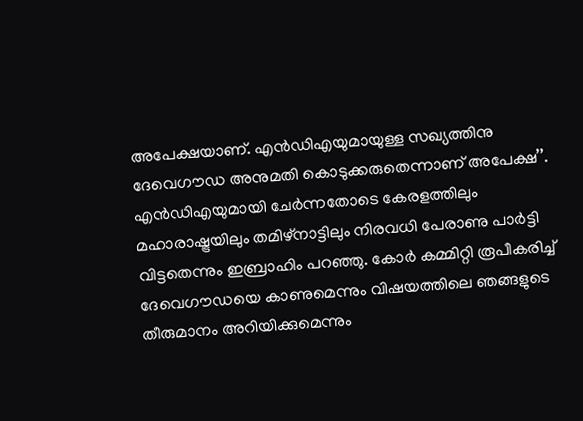അപേക്ഷയാണ്. എൻഡിഎയുമായുള്ള സഖ്യത്തിനു ദേവെഗൗഡ അനുമതി കൊടുക്കരുതെന്നാണ് അപേക്ഷ’’. എൻഡിഎയുമായി ചേർന്നതോടെ കേരളത്തിലും മഹാരാഷ്ട്രയിലും തമിഴ്നാട്ടിലും നിരവധി പേരാണു പാർട്ടി വിട്ടതെന്നും ഇബ്രാഹിം പറഞ്ഞു. കോർ കമ്മിറ്റി രൂപീകരിച്ച് ദേവെഗൗഡയെ കാണുമെന്നും വിഷയത്തിലെ ഞങ്ങളുടെ തീരുമാനം അറിയിക്കുമെന്നും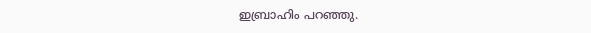ഇബ്രാഹിം പറഞ്ഞു.